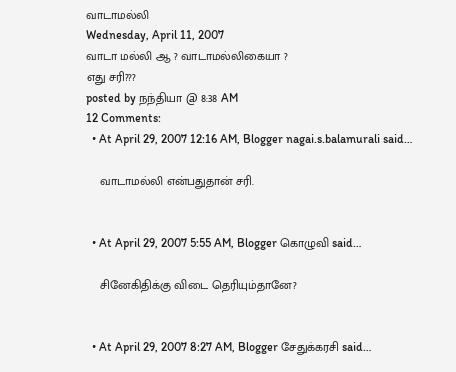வாடாமல்லி
Wednesday, April 11, 2007
வாடா மல்லி ஆ ? வாடாமல்லிகையா ?
எது சரி???
posted by நந்தியா @ 8:38 AM
12 Comments:
  • At April 29, 2007 12:16 AM, Blogger nagai.s.balamurali said…

    வாடாமல்லி என்பதுதான் சரி.


  • At April 29, 2007 5:55 AM, Blogger கொழுவி said…

    சினேகிதிக்கு விடை தெரியும்தானே?


  • At April 29, 2007 8:27 AM, Blogger சேதுக்கரசி said…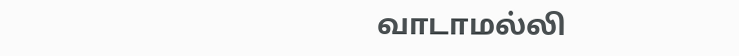வாடாமல்லி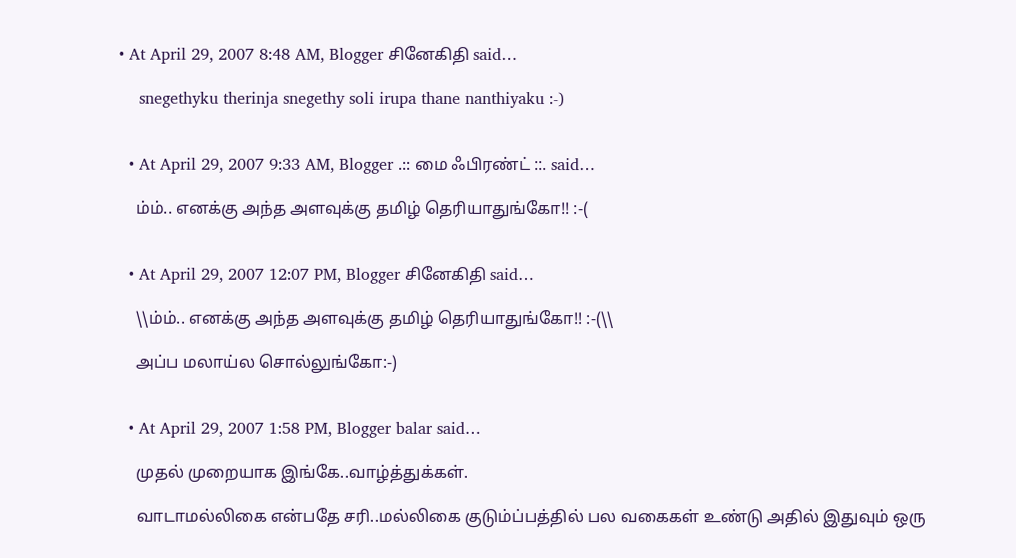• At April 29, 2007 8:48 AM, Blogger சினேகிதி said…

    snegethyku therinja snegethy soli irupa thane nanthiyaku :-)


  • At April 29, 2007 9:33 AM, Blogger .:: மை ஃபிரண்ட் ::. said…

    ம்ம்.. எனக்கு அந்த அளவுக்கு தமிழ் தெரியாதுங்கோ!! :-(


  • At April 29, 2007 12:07 PM, Blogger சினேகிதி said…

    \\ம்ம்.. எனக்கு அந்த அளவுக்கு தமிழ் தெரியாதுங்கோ!! :-(\\

    அப்ப மலாய்ல சொல்லுங்கோ:-)


  • At April 29, 2007 1:58 PM, Blogger balar said…

    முதல் முறையாக இங்கே..வாழ்த்துக்கள்.

    வாடாமல்லிகை என்பதே சரி..மல்லிகை குடும்ப்பத்தில் பல வகைகள் உண்டு அதில் இதுவும் ஒரு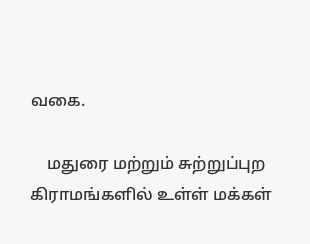வகை.

    மதுரை மற்றும் சுற்றுப்புற கிராமங்களில் உள்ள் மக்கள்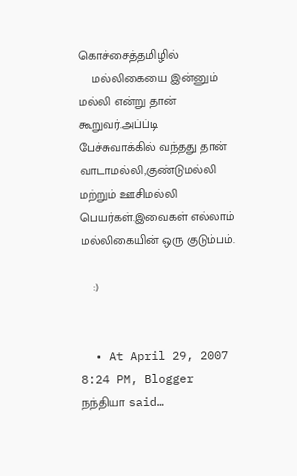கொச்சைத்தமிழில்
    மல்லிகையை இன்னும் மல்லி என்று தான் கூறுவர்.அப்ப்டி பேச்சுவாக்கில் வந்தது தான் வாடாமல்லி,குண்டுமல்லி மற்றும் ஊசிமல்லி பெயர்கள்.இவைகள் எல்லாம் மல்லிகையின் ஒரு குடும்பம்.

    :)


  • At April 29, 2007 8:24 PM, Blogger நந்தியா said…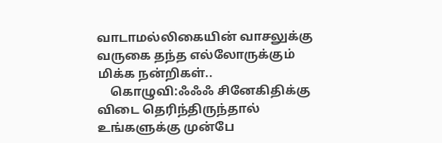வாடாமல்லிகையின் வாசலுக்கு வருகை தந்த எல்லோருக்கும் மிக்க நன்றிகள்..
    கொழுவி:ஃஃஃ சினேகிதிக்கு விடை தெரிந்திருந்தால் உங்களுக்கு முன்பே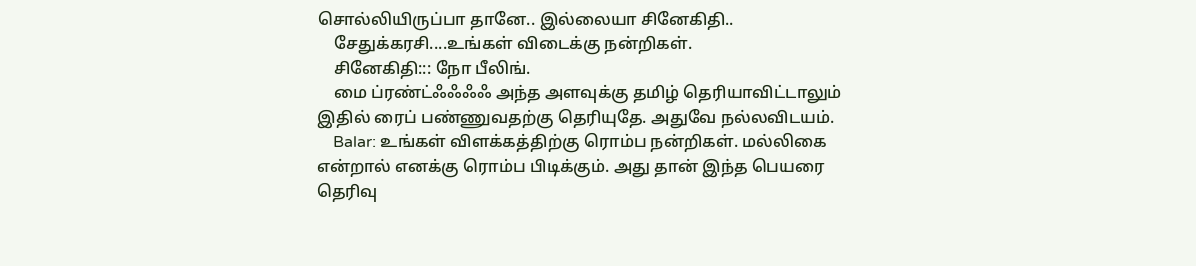சொல்லியிருப்பா தானே.. இல்லையா சினேகிதி..
    சேதுக்கரசி....உங்கள் விடைக்கு நன்றிகள்.
    சினேகிதி::: நோ பீலிங்.
    மை ப்ரண்ட்ஃஃஃஃ அந்த அளவுக்கு தமிழ் தெரியாவிட்டாலும் இதில் ரைப் பண்ணுவதற்கு தெரியுதே. அதுவே நல்லவிடயம்.
    Balar: உங்கள் விளக்கத்திற்கு ரொம்ப நன்றிகள். மல்லிகை என்றால் எனக்கு ரொம்ப பிடிக்கும். அது தான் இந்த பெயரை தெரிவு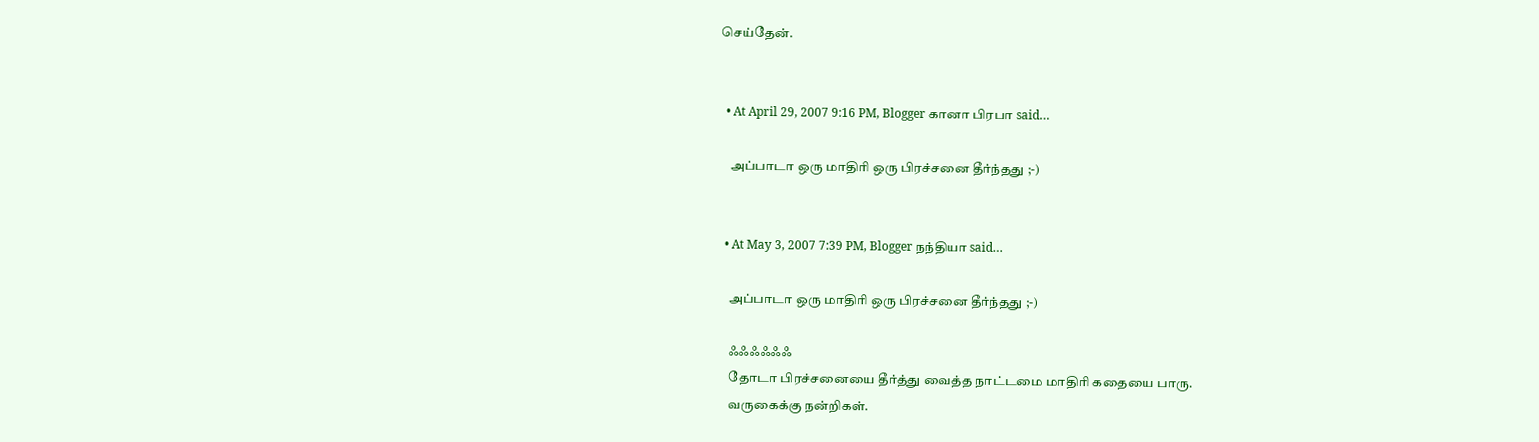செய்தேன்.


  • At April 29, 2007 9:16 PM, Blogger கானா பிரபா said…

    அப்பாடா ஒரு மாதிரி ஒரு பிரச்சனை தீர்ந்தது ;-)


  • At May 3, 2007 7:39 PM, Blogger நந்தியா said…

    அப்பாடா ஒரு மாதிரி ஒரு பிரச்சனை தீர்ந்தது ;-)

    ஃஃஃஃஃஃ
    தோடா பிரச்சனையை தீர்த்து வைத்த நாட்டமை மாதிரி கதையை பாரு.
    வருகைக்கு நன்றிகள்.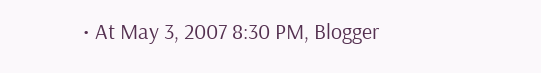• At May 3, 2007 8:30 PM, Blogger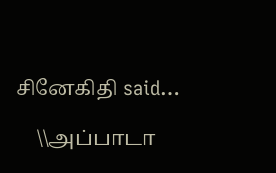சினேகிதி said…

    \\அப்பாடா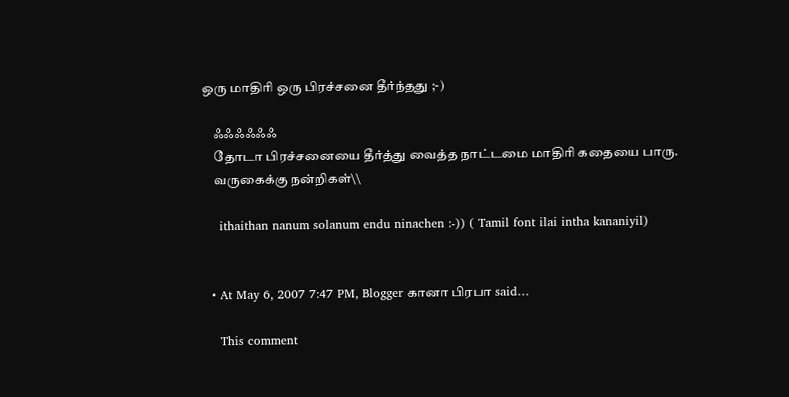ஒரு மாதிரி ஒரு பிரச்சனை தீர்ந்தது ;-)

    ஃஃஃஃஃஃ
    தோடா பிரச்சனையை தீர்த்து வைத்த நாட்டமை மாதிரி கதையை பாரு.
    வருகைக்கு நன்றிகள்\\

    ithaithan nanum solanum endu ninachen :-)) ( Tamil font ilai intha kananiyil)


  • At May 6, 2007 7:47 PM, Blogger கானா பிரபா said…

    This comment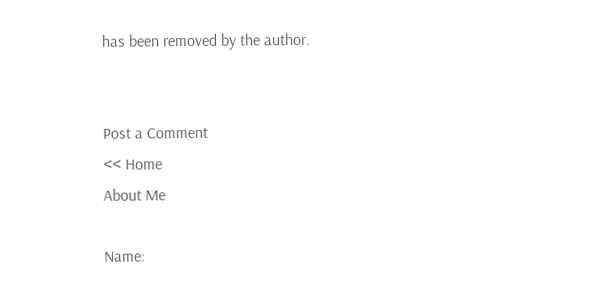has been removed by the author.


Post a Comment
<< Home
About Me

Name: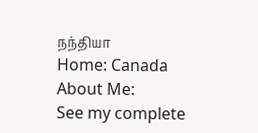நந்தியா
Home: Canada
About Me:
See my complete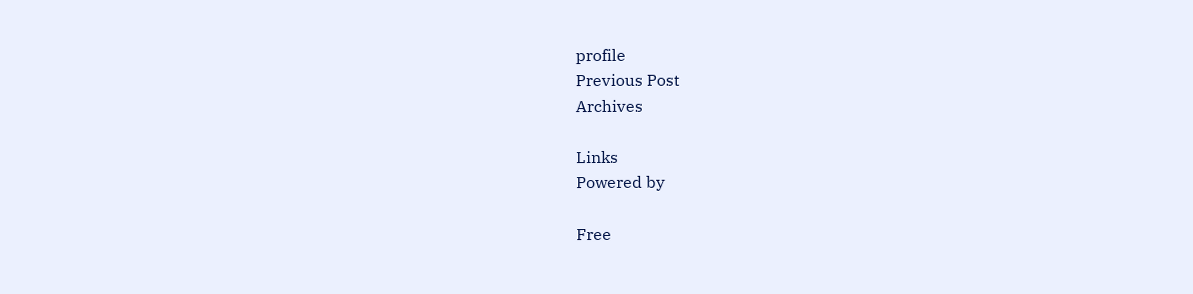profile
Previous Post
Archives

Links
Powered by

Free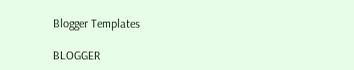Blogger Templates

BLOGGER